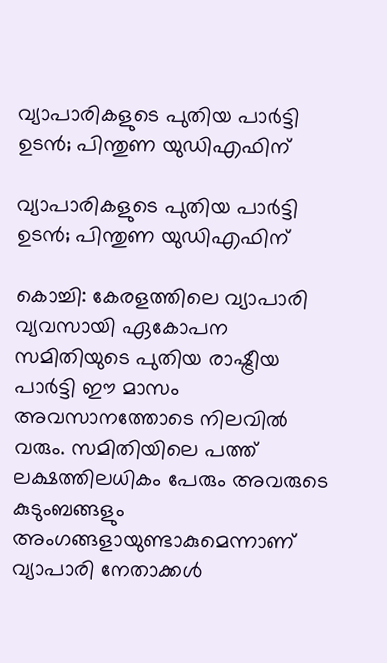വ്യാപാരികളുടെ പുതിയ പാര്‍ട്ടി ഉടന്‍; പിന്തുണ യുഡിഎഫിന്

വ്യാപാരികളുടെ പുതിയ പാര്‍ട്ടി ഉടന്‍; പിന്തുണ യുഡിഎഫിന്

കൊച്ചി: കേരളത്തിലെ വ്യാപാരി വ്യവസായി ഏകോപന സമിതിയുടെ പുതിയ രാഷ്ട്രീയ പാര്‍ട്ടി ഈ മാസം അവസാനത്തോടെ നിലവില്‍ വരും. സമിതിയിലെ പത്ത് ലക്ഷത്തിലധികം പേരും അവരുടെ കുടുംബങ്ങളും അംഗങ്ങളായുണ്ടാകുമെന്നാണ് വ്യാപാരി നേതാക്കള്‍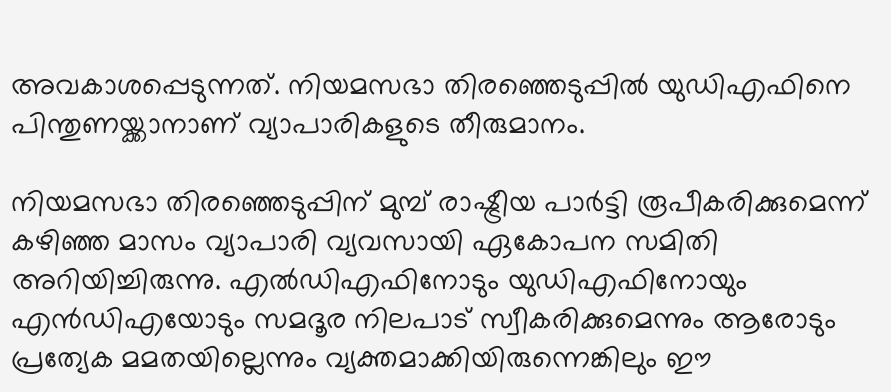അവകാശപ്പെടുന്നത്. നിയമസഭാ തിരഞ്ഞെടുപ്പില്‍ യുഡിഎഫിനെ പിന്തുണയ്ക്കാനാണ് വ്യാപാരികളുടെ തീരുമാനം.

നിയമസഭാ തിരഞ്ഞെടുപ്പിന് മുമ്പ് രാഷ്ട്രീയ പാര്‍ട്ടി രൂപീകരിക്കുമെന്ന് കഴിഞ്ഞ മാസം വ്യാപാരി വ്യവസായി ഏകോപന സമിതി അറിയിച്ചിരുന്നു. എല്‍ഡിഎഫിനോടും യുഡിഎഫിനോയും എന്‍ഡിഎയോടും സമദൂര നിലപാട് സ്വീകരിക്കുമെന്നും ആരോടും പ്രത്യേക മമതയില്ലെന്നും വ്യക്തമാക്കിയിരുന്നെങ്കിലും ഈ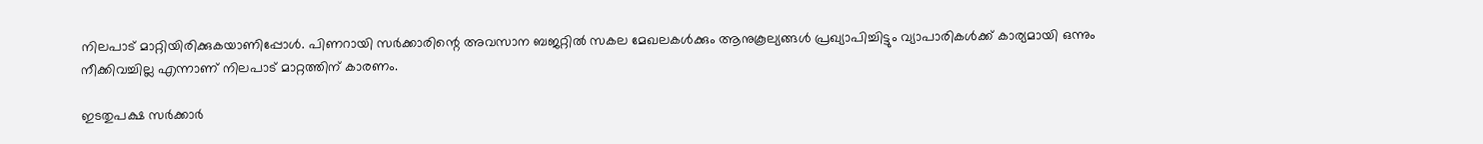നിലപാട് മാറ്റിയിരിക്കുകയാണിപ്പോള്‍. പിണറായി സര്‍ക്കാരിന്റെ അവസാന ബജറ്റില്‍ സകല മേഖലകള്‍ക്കും ആനുകൂല്യങ്ങള്‍ പ്രഖ്യാപിച്ചിട്ടും വ്യാപാരികള്‍ക്ക് കാര്യമായി ഒന്നും നീക്കിവച്ചില്ല എന്നാണ് നിലപാട് മാറ്റത്തിന് കാരണം.

ഇടതുപക്ഷ സര്‍ക്കാര്‍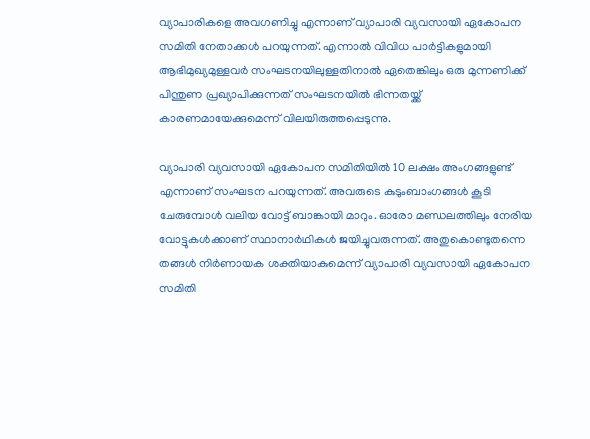വ്യാപാരികളെ അവഗണിച്ചു എന്നാണ് വ്യാപാരി വ്യവസായി ഏകോപന സമിതി നേതാക്കള്‍ പറയുന്നത്. എന്നാല്‍ വിവിധ പാര്‍ട്ടികളുമായി ആഭിമുഖ്യമുള്ളവര്‍ സംഘടനയിലുള്ളതിനാല്‍ ഏതെങ്കിലും ഒരു മുന്നണിക്ക് പിന്തുണ പ്രഖ്യാപിക്കുന്നത് സംഘടനയില്‍ ഭിന്നതയ്ക്ക് കാരണമായേക്കുമെന്ന് വിലയിരുത്തപ്പെടുന്നു.

വ്യാപാരി വ്യവസായി ഏകോപന സമിതിയില്‍ 10 ലക്ഷം അംഗങ്ങളുണ്ട് എന്നാണ് സംഘടന പറയുന്നത്. അവരുടെ കുടുംബാംഗങ്ങള്‍ കൂടി ചേരുമ്പോള്‍ വലിയ വോട്ട് ബാങ്കായി മാറും. ഓരോ മണ്ഡലത്തിലും നേരിയ വോട്ടുകള്‍ക്കാണ് സ്ഥാനാര്‍ഥികള്‍ ജയിച്ചുവരുന്നത്. അതുകൊണ്ടുതന്നെ തങ്ങള്‍ നിര്‍ണായക ശക്തിയാകുമെന്ന് വ്യാപാരി വ്യവസായി ഏകോപന സമിതി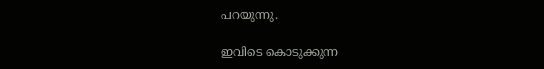പറയുന്നു.

ഇവിടെ കൊടുക്കുന്ന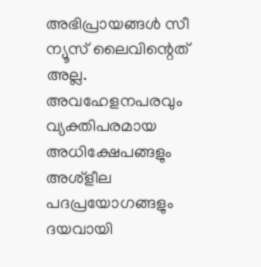അഭിപ്രായങ്ങള്‍ സീ ന്യൂസ് ലൈവിന്റെത് അല്ല. അവഹേളനപരവും വ്യക്തിപരമായ അധിക്ഷേപങ്ങളും അശ്‌ളീല പദപ്രയോഗങ്ങളും ദയവായി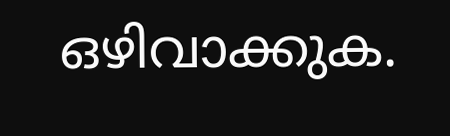ഒഴിവാക്കുക.